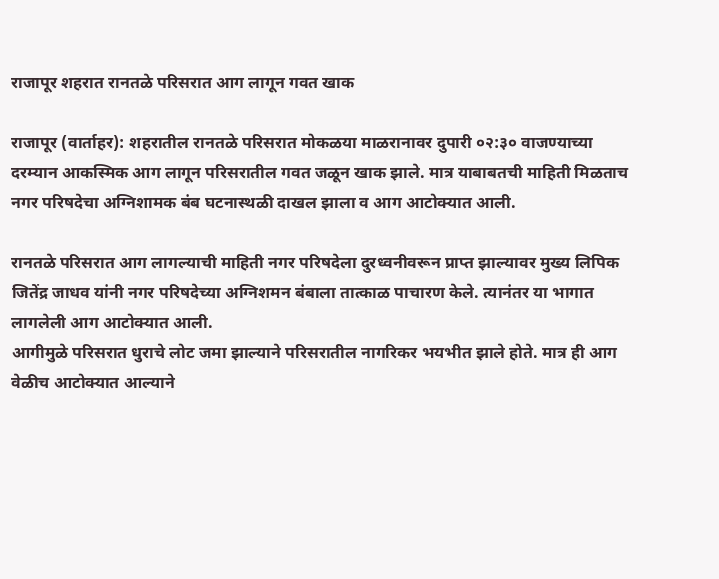राजापूर शहरात रानतळे परिसरात आग लागून गवत खाक

राजापूर (वार्ताहर): शहरातील रानतळे परिसरात मोकळया माळरानावर दुपारी ०२:३० वाजण्याच्या दरम्यान आकस्मिक आग लागून परिसरातील गवत जळून खाक झाले. मात्र याबाबतची माहिती मिळताच नगर परिषदेचा अग्निशामक बंब घटनास्थळी दाखल झाला व आग आटोक्यात आली.

रानतळे परिसरात आग लागल्याची माहिती नगर परिषदेला दुरध्वनीवरून प्राप्त झाल्यावर मुख्य लिपिक जितेंद्र जाधव यांनी नगर परिषदेच्या अग्निशमन बंबाला तात्काळ पाचारण केले. त्यानंतर या भागात लागलेली आग आटोक्यात आली.
आगीमुळे परिसरात धुराचे लोट जमा झाल्याने परिसरातील नागरिकर भयभीत झाले होते. मात्र ही आग वेळीच आटोक्यात आल्याने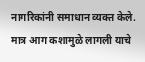नागरिकांनी समाधान व्यक्त केले. मात्र आग कशामुळे लागली याचे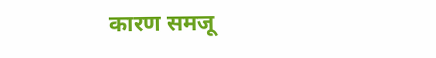कारण समजू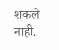शकले नाही.